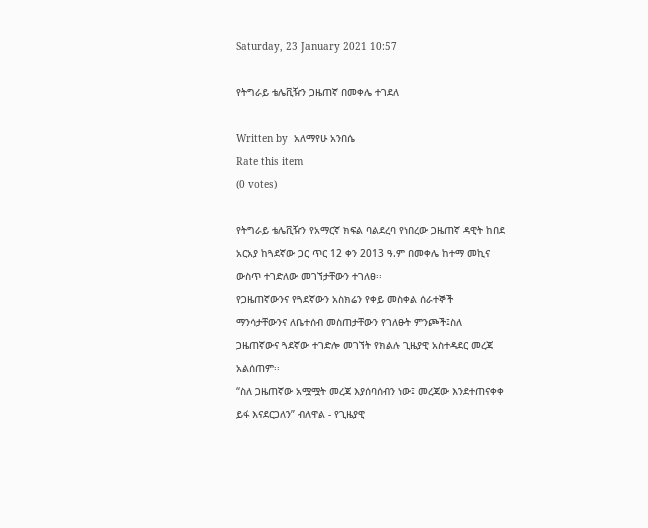Saturday, 23 January 2021 10:57

የትግራይ ቴሌቪዥን ጋዜጠኛ በመቀሌ ተገደለ

Written by  አለማየሁ አንበሴ
Rate this item
(0 votes)

የትግራይ ቴሌቪዥን የአማርኛ ክፍል ባልደረባ የነበረው ጋዜጠኛ ዳዊት ከበደ አርአያ ከጓደኛው ጋር ጥር 12 ቀን 2013 ዓ.ም በመቀሌ ከተማ መኪና ውስጥ ተገድለው መገኘታቸውን ተገለፀ፡፡
የጋዜጠኛውንና የጓደኛውን አስክሬን የቀይ መስቀል ሰራተኞች ማንሳታቸውንና ለቤተሰብ መስጠታቸውን የገለፁት ምንጮች፤ስለ ጋዜጠኛውና ጓደኛው ተገድሎ መገኘት የክልሉ ጊዜያዊ አስተዳደር መረጃ አልሰጠም፡፡
“ስለ ጋዜጠኛው አሟሟት መረጃ እያሰባሰብን ነው፤ መረጃው እንደተጠናቀቀ ይፋ እናደርጋለን” ብለዋል - የጊዜያዊ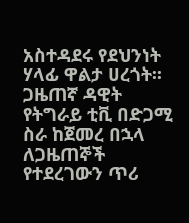አስተዳደሩ የደህንነት ሃላፊ ዋልታ ሀረጎት፡፡
ጋዜጠኛ ዳዊት የትግራይ ቲቪ በድጋሚ ስራ ከጀመረ በኋላ ለጋዜጠኞች የተደረገውን ጥሪ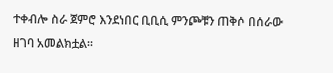ተቀብሎ ስራ ጀምሮ እንደነበር ቢቢሲ ምንጮቹን ጠቅሶ በሰራው ዘገባ አመልክቷል፡፡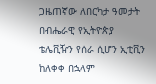ጋዜጠኛው ለበርካታ ዓመታት በብሔራዊ የኢትዮጵያ ቴሌቪዥን የሰራ ሲሆን ኢቲቪን ከለቀቀ በኋላም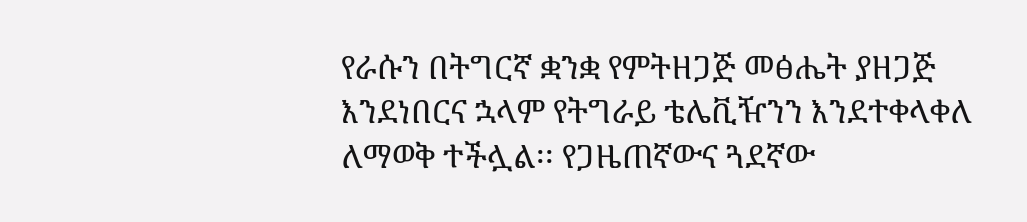የራሱን በትግርኛ ቋንቋ የምትዘጋጅ መፅሔት ያዘጋጅ እንደነበርና ኋላም የትግራይ ቴሌቪዥንን እንደተቀላቀለ ለማወቅ ተችሏል፡፡ የጋዜጠኛውና ጓደኛው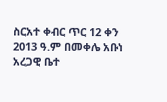ስርአተ ቀብር ጥር 12 ቀን 2013 ዓ.ም በመቀሌ አቡነ አረጋዊ ቤተ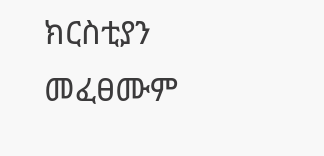ክርስቲያን መፈፀሙም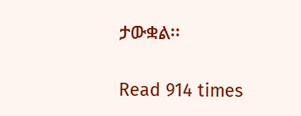ታውቋል፡፡

Read 914 times